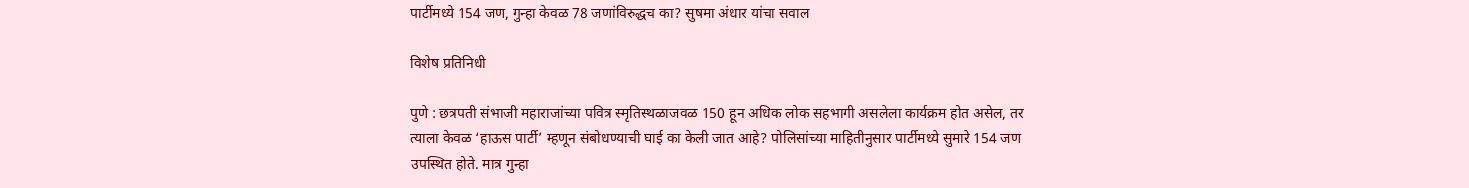पार्टीमध्ये 154 जण, गुन्हा केवळ 78 जणांविरुद्धच का? सुषमा अंधार यांचा सवाल

विशेष प्रतिनिधी

पुणे : छत्रपती संभाजी महाराजांच्या पवित्र स्मृतिस्थळाजवळ 150 हून अधिक लोक सहभागी असलेला कार्यक्रम होत असेल, तर त्याला केवळ ‘हाऊस पार्टी’ म्हणून संबोधण्याची घाई का केली जात आहे? पोलिसांच्या माहितीनुसार पार्टीमध्ये सुमारे 154 जण उपस्थित होते. मात्र गुन्हा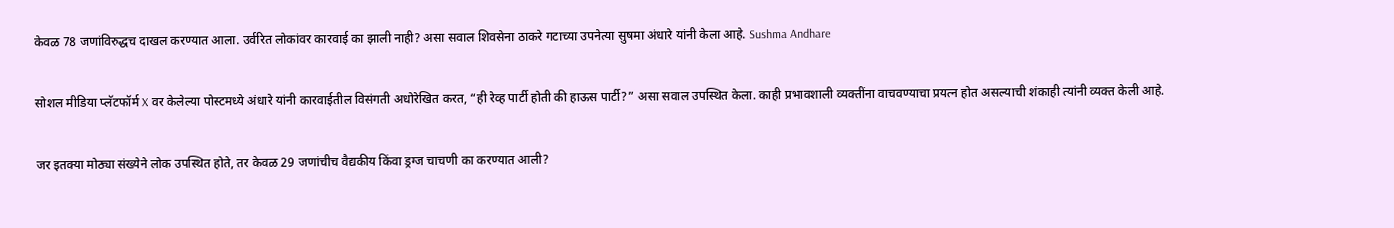केवळ 78 जणांविरुद्धच दाखल करण्यात आला. उर्वरित लोकांवर कारवाई का झाली नाही? असा सवाल शिवसेना ठाकरे गटाच्या उपनेत्या सुषमा अंधारे यांनी केला आहे. Sushma Andhare

सोशल मीडिया प्लॅटफॉर्म X वर केलेल्या पोस्टमध्ये अंधारे यांनी कारवाईतील विसंगती अधोरेखित करत, “ही रेव्ह पार्टी होती की हाऊस पार्टी?” असा सवाल उपस्थित केला. काही प्रभावशाली व्यक्तींना वाचवण्याचा प्रयत्न होत असल्याची शंकाही त्यांनी व्यक्त केली आहे.

जर इतक्या मोठ्या संख्येने लोक उपस्थित होते, तर केवळ 29 जणांचीच वैद्यकीय किंवा ड्रग्ज चाचणी का करण्यात आली?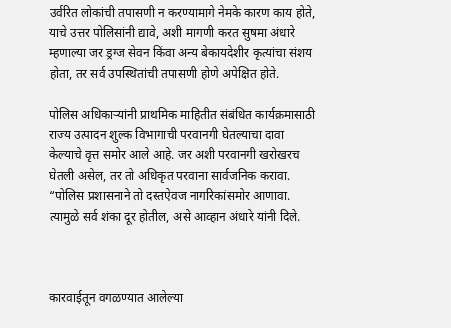उर्वरित लोकांची तपासणी न करण्यामागे नेमके कारण काय होते, याचे उत्तर पोलिसांनी द्यावे, अशी मागणी करत सुषमा अंधारे म्हणाल्या जर ड्रग्ज सेवन किंवा अन्य बेकायदेशीर कृत्यांचा संशय होता, तर सर्व उपस्थितांची तपासणी होणे अपेक्षित होते.

पोलिस अधिकाऱ्यांनी प्राथमिक माहितीत संबंधित कार्यक्रमासाठी राज्य उत्पादन शुल्क विभागाची परवानगी घेतल्याचा दावा केल्याचे वृत्त समोर आले आहे. जर अशी परवानगी खरोखरच घेतली असेल, तर तो अधिकृत परवाना सार्वजनिक करावा. “पोलिस प्रशासनाने तो दस्तऐवज नागरिकांसमोर आणावा. त्यामुळे सर्व शंका दूर होतील, असे आव्हान अंधारे यांनी दिले.



कारवाईतून वगळण्यात आलेल्या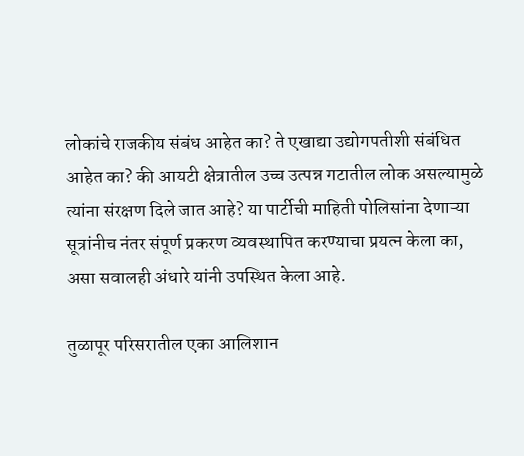लोकांचे राजकीय संबंध आहेत का? ते एखाद्या उद्योगपतीशी संबंधित आहेत का? की आयटी क्षेत्रातील उच्च उत्पन्न गटातील लोक असल्यामुळे त्यांना संरक्षण दिले जात आहे? या पार्टीची माहिती पोलिसांना देणाऱ्या सूत्रांनीच नंतर संपूर्ण प्रकरण व्यवस्थापित करण्याचा प्रयत्न केला का, असा सवालही अंधारे यांनी उपस्थित केला आहे.

तुळापूर परिसरातील एका आलिशान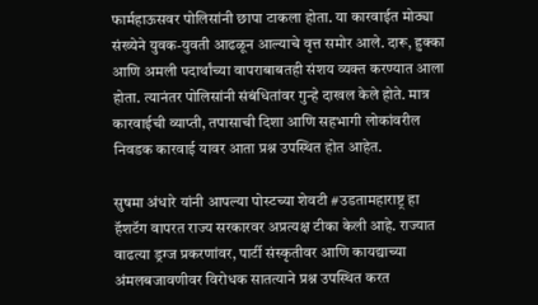फार्महाऊसवर पोलिसांनी छापा टाकला होता. या कारवाईत मोठ्या संख्येने युवक-युवती आढळून आल्याचे वृत्त समोर आले. दारू, हुक्का आणि अमली पदार्थांच्या वापराबाबतही संशय व्यक्त करण्यात आला होता. त्यानंतर पोलिसांनी संबंधितांवर गुन्हे दाखल केले होते. मात्र कारवाईची व्याप्ती, तपासाची दिशा आणि सहभागी लोकांवरील निवडक कारवाई यावर आता प्रश्न उपस्थित होत आहेत.

सुषमा अंधारे यांनी आपल्या पोस्टच्या शेवटी #उडतामहाराष्ट्र हा हॅशटॅग वापरत राज्य सरकारवर अप्रत्यक्ष टीका केली आहे. राज्यात वाढत्या ड्रग्ज प्रकरणांवर, पार्टी संस्कृतीवर आणि कायद्याच्या अंमलबजावणीवर विरोधक सातत्याने प्रश्न उपस्थित करत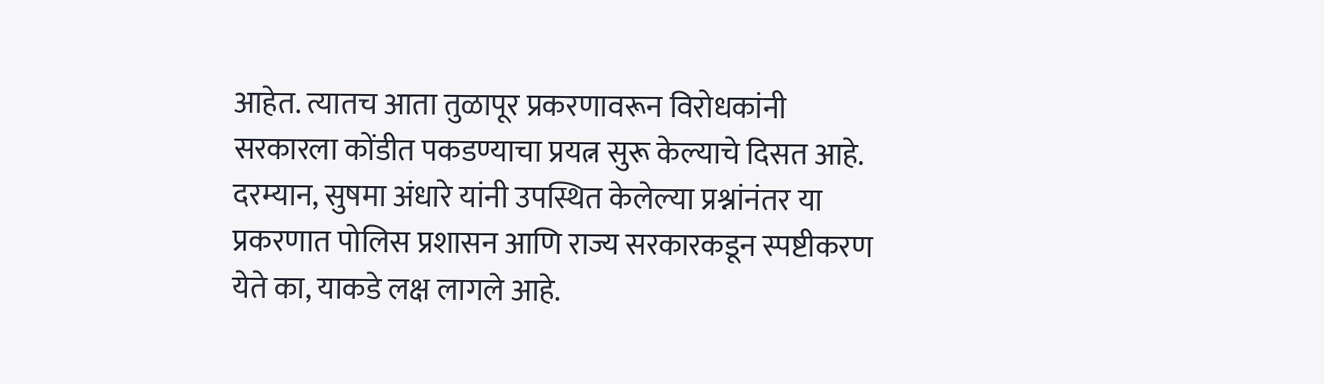आहेत. त्यातच आता तुळापूर प्रकरणावरून विरोधकांनी सरकारला कोंडीत पकडण्याचा प्रयत्न सुरू केल्याचे दिसत आहे. दरम्यान, सुषमा अंधारे यांनी उपस्थित केलेल्या प्रश्नांनंतर या प्रकरणात पोलिस प्रशासन आणि राज्य सरकारकडून स्पष्टीकरण येते का, याकडे लक्ष लागले आहे.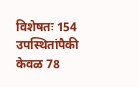विशेषतः 154 उपस्थितांपैकी केवळ 78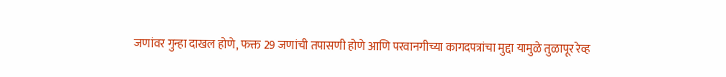जणांवर गुन्हा दाखल होणे, फक्त 29 जणांची तपासणी होणे आणि परवानगीच्या कागदपत्रांचा मुद्दा यामुळे तुळापूर रेव्ह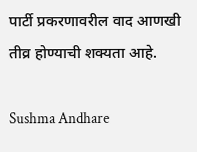पार्टी प्रकरणावरील वाद आणखी तीव्र होण्याची शक्यता आहे.

Sushma Andhare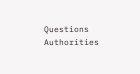Questions Authorities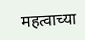महत्वाच्या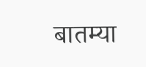बातम्या